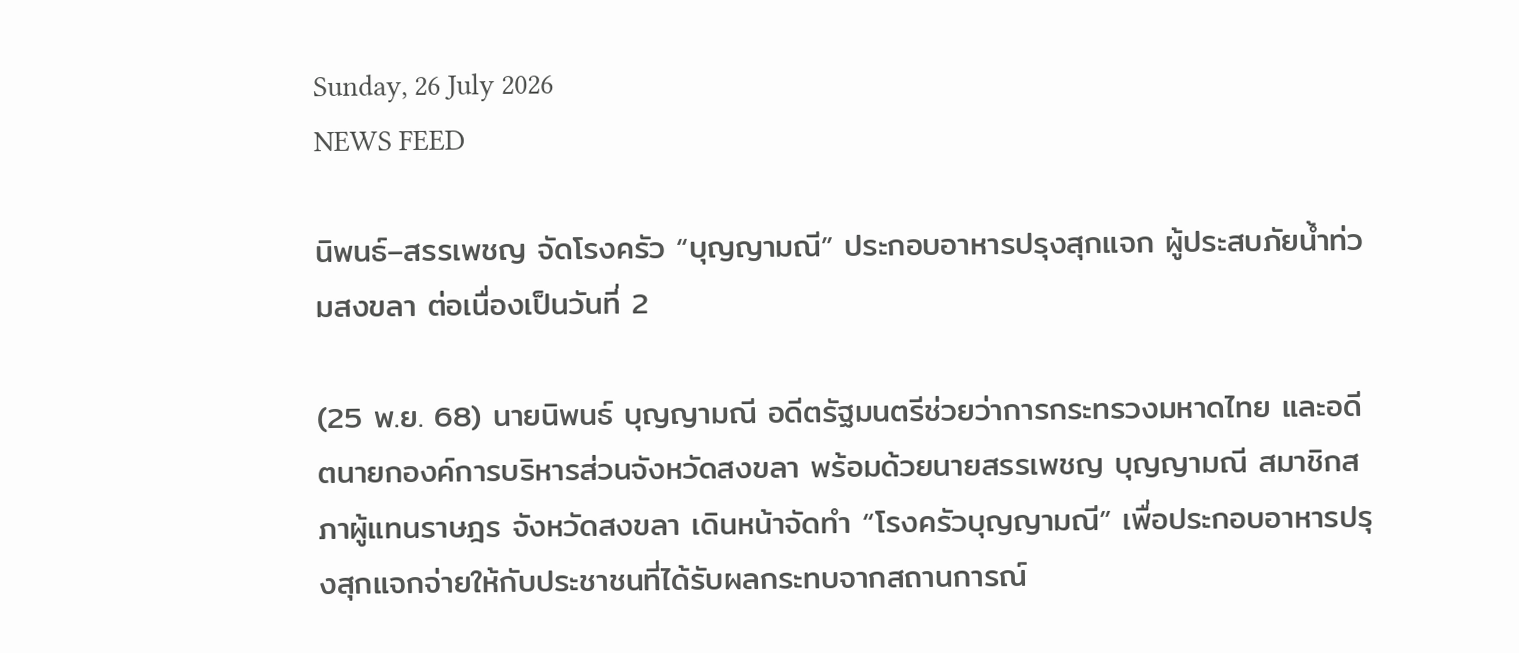Sunday, 26 July 2026
NEWS FEED

นิพนธ์–สรรเพชญ จัดโรงครัว “บุญญามณี” ประกอบอาหารปรุงสุกแจก ผู้ประสบภัยน้ำท่วมสงขลา ต่อเนื่องเป็นวันที่ 2

(25 พ.ย. 68) นายนิพนธ์ บุญญามณี อดีตรัฐมนตรีช่วยว่าการกระทรวงมหาดไทย และอดีตนายกองค์การบริหารส่วนจังหวัดสงขลา พร้อมด้วยนายสรรเพชญ บุญญามณี สมาชิกสภาผู้แทนราษฎร จังหวัดสงขลา เดินหน้าจัดทำ “โรงครัวบุญญามณี” เพื่อประกอบอาหารปรุงสุกแจกจ่ายให้กับประชาชนที่ได้รับผลกระทบจากสถานการณ์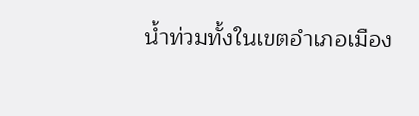น้ำท่วมทั้งในเขตอำเภอเมือง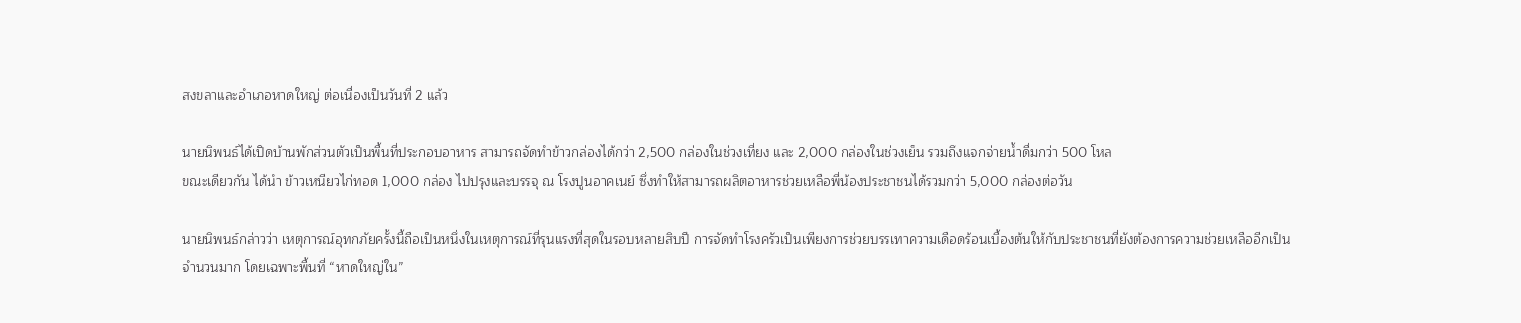สงขลาและอำเภอหาดใหญ่ ต่อเนื่องเป็นวันที่ 2 แล้ว

นายนิพนธ์ได้เปิดบ้านพักส่วนตัวเป็นพื้นที่ประกอบอาหาร สามารถจัดทำข้าวกล่องได้กว่า 2,500 กล่องในช่วงเที่ยง และ 2,000 กล่องในช่วงเย็น รวมถึงแจกจ่ายน้ำดื่มกว่า 500 โหล
ขณะเดียวกัน ได้นำ ข้าวเหนียวไก่ทอด 1,000 กล่อง ไปปรุงและบรรจุ ณ โรงปูนอาคเนย์ ซึ่งทำให้สามารถผลิตอาหารช่วยเหลือพี่น้องประชาชนได้รวมกว่า 5,000 กล่องต่อวัน

นายนิพนธ์กล่าวว่า เหตุการณ์อุทกภัยครั้งนี้ถือเป็นหนึ่งในเหตุการณ์ที่รุนแรงที่สุดในรอบหลายสิบปี การจัดทำโรงครัวเป็นเพียงการช่วยบรรเทาความเดือดร้อนเบื้องต้นให้กับประชาชนที่ยังต้องการความช่วยเหลืออีกเป็นจำนวนมาก โดยเฉพาะพื้นที่ “หาดใหญ่ใน”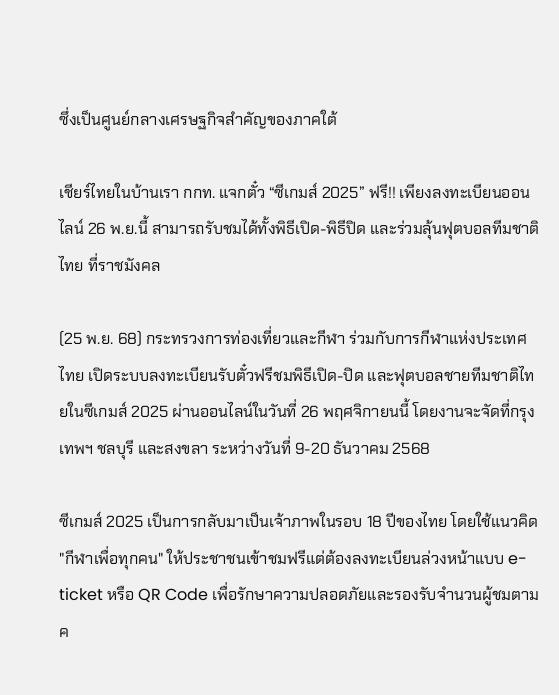ซึ่งเป็นศูนย์กลางเศรษฐกิจสำคัญของภาคใต้

เชียร์ไทยในบ้านเรา กกท. แจกตั๋ว “ซีเกมส์ 2025” ฟรี!! เพียงลงทะเบียนออนไลน์ 26 พ.ย.นี้ สามารถรับชมได้ทั้งพิธีเปิด-พิธีปิด และร่วมลุ้นฟุตบอลทีมชาติไทย ที่ราชมังคล

(25 พ.ย. 68) กระทรวงการท่องเที่ยวและกีฬา ร่วมกับการกีฬาแห่งประเทศไทย เปิดระบบลงทะเบียนรับตั๋วฟรีชมพิธีเปิด-ปิด และฟุตบอลชายทีมชาติไทยในซีเกมส์ 2025 ผ่านออนไลน์ในวันที่ 26 พฤศจิกายนนี้ โดยงานจะจัดที่กรุงเทพฯ ชลบุรี และสงขลา ระหว่างวันที่ 9-20 ธันวาคม 2568

ซีเกมส์ 2025 เป็นการกลับมาเป็นเจ้าภาพในรอบ 18 ปีของไทย โดยใช้แนวคิด "กีฬาเพื่อทุกคน" ให้ประชาชนเข้าชมฟรีแต่ต้องลงทะเบียนล่วงหน้าแบบ e-ticket หรือ QR Code เพื่อรักษาความปลอดภัยและรองรับจำนวนผู้ชมตามค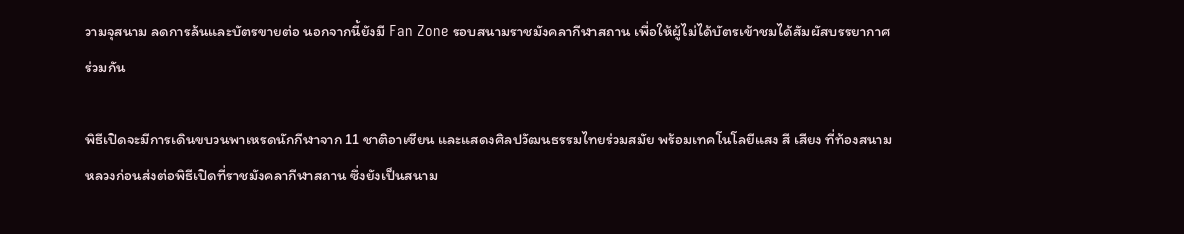วามจุสนาม ลดการล้นและบัตรขายต่อ นอกจากนี้ยังมี Fan Zone รอบสนามราชมังคลากีฬาสถาน เพื่อให้ผู้ไม่ได้บัตรเข้าชมได้สัมผัสบรรยากาศร่วมกัน

พิธีเปิดจะมีการเดินขบวนพาเหรดนักกีฬาจาก 11 ชาติอาเซียน และแสดงศิลปวัฒนธรรมไทยร่วมสมัย พร้อมเทคโนโลยีแสง สี เสียง ที่ท้องสนามหลวงก่อนส่งต่อพิธีเปิดที่ราชมังคลากีฬาสถาน ซึ่งยังเป็นสนาม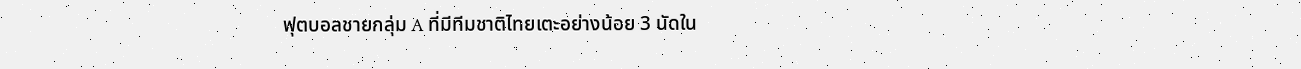ฟุตบอลชายกลุ่ม A ที่มีทีมชาติไทยเตะอย่างน้อย 3 นัดใน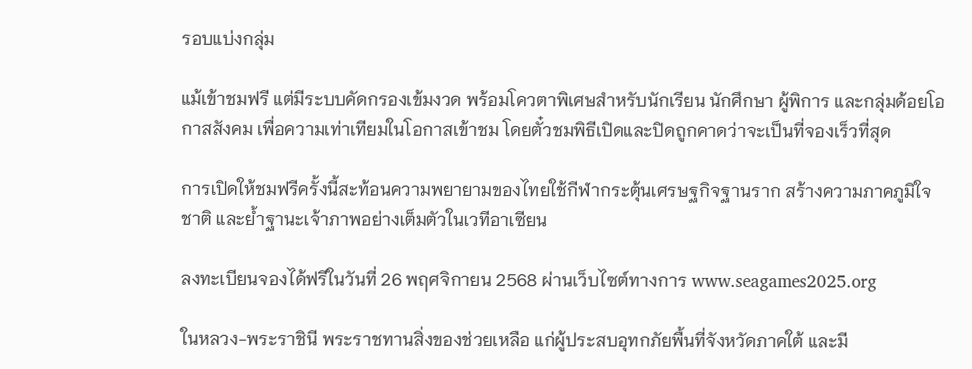รอบแบ่งกลุ่ม

แม้เข้าชมฟรี แต่มีระบบคัดกรองเข้มงวด พร้อมโควตาพิเศษสำหรับนักเรียน นักศึกษา ผู้พิการ และกลุ่มด้อยโอกาสสังคม เพื่อความเท่าเทียมในโอกาสเข้าชม โดยตั๋วชมพิธีเปิดและปิดถูกคาดว่าจะเป็นที่จองเร็วที่สุด

การเปิดให้ชมฟรีครั้งนี้สะท้อนความพยายามของไทยใช้กีฬากระตุ้นเศรษฐกิจฐานราก สร้างความภาคภูมิใจชาติ และย้ำฐานะเจ้าภาพอย่างเต็มตัวในเวทีอาเซียน

ลงทะเบียนจองได้ฟรีในวันที่ 26 พฤศจิกายน 2568 ผ่านเว็บไซต์ทางการ www.seagames2025.org

ในหลวง-พระราชินี พระราชทานสิ่งของช่วยเหลือ แก่ผู้ประสบอุทกภัยพื้นที่จังหวัดภาคใต้ และมี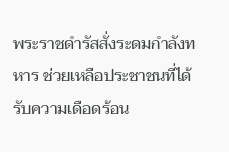พระราชดำรัสสั่งระดมกำลังทหาร ช่วยเหลือประชาชนที่ได้รับความเดือดร้อน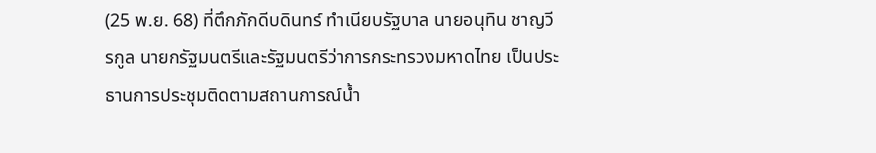(25 พ.ย. 68) ที่ตึกภักดีบดินทร์ ทำเนียบรัฐบาล นายอนุทิน ชาญวีรกูล นายกรัฐมนตรีและรัฐมนตรีว่าการกระทรวงมหาดไทย เป็นประธานการประชุมติดตามสถานการณ์น้ำ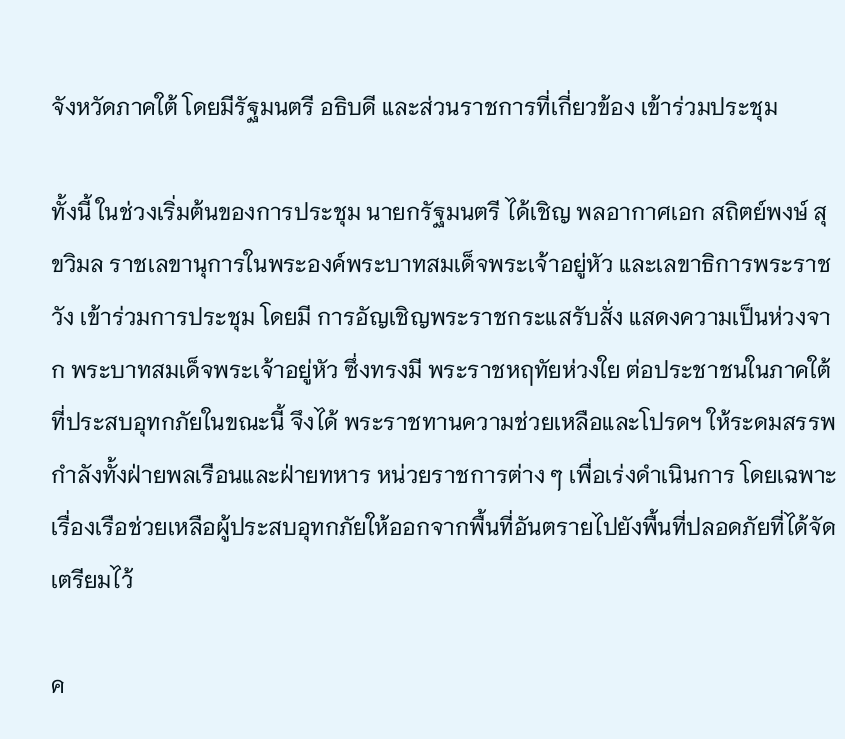จังหวัดภาคใต้ โดยมีรัฐมนตรี อธิบดี และส่วนราชการที่เกี่ยวข้อง เข้าร่วมประชุม

ทั้งนี้ ในช่วงเริ่มต้นของการประชุม นายกรัฐมนตรี ได้เชิญ พลอากาศเอก สถิตย์พงษ์ สุขวิมล ราชเลขานุการในพระองค์พระบาทสมเด็จพระเจ้าอยู่หัว และเลขาธิการพระราชวัง เข้าร่วมการประชุม โดยมี การอัญเชิญพระราชกระแสรับสั่ง แสดงความเป็นห่วงจาก พระบาทสมเด็จพระเจ้าอยู่หัว ซึ่งทรงมี พระราชหฤทัยห่วงใย ต่อประชาชนในภาคใต้ที่ประสบอุทกภัยในขณะนี้ จึงได้ พระราชทานความช่วยเหลือและโปรดฯ ให้ระดมสรรพกำลังทั้งฝ่ายพลเรือนและฝ่ายทหาร หน่วยราชการต่าง ๆ เพื่อเร่งดำเนินการ โดยเฉพาะเรื่องเรือช่วยเหลือผู้ประสบอุทกภัยให้ออกจากพื้นที่อันตรายไปยังพื้นที่ปลอดภัยที่ได้จัดเตรียมไว้

ค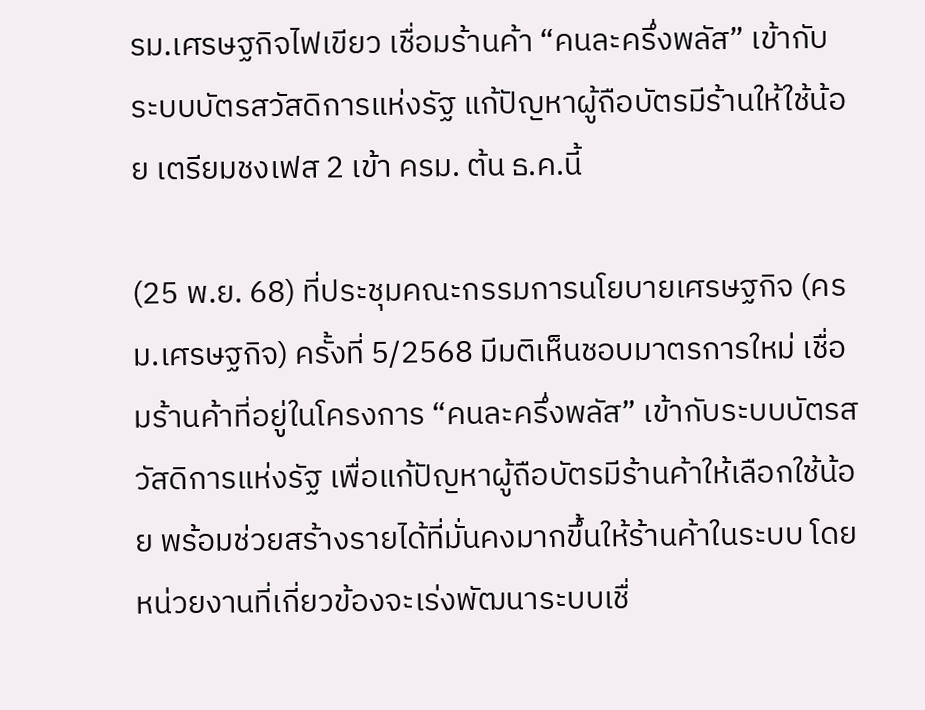รม.เศรษฐกิจไฟเขียว เชื่อมร้านค้า “คนละครึ่งพลัส” เข้ากับระบบบัตรสวัสดิการแห่งรัฐ แก้ปัญหาผู้ถือบัตรมีร้านให้ใช้น้อย เตรียมชงเฟส 2 เข้า ครม. ต้น ธ.ค.นี้

(25 พ.ย. 68) ที่ประชุมคณะกรรมการนโยบายเศรษฐกิจ (ครม.เศรษฐกิจ) ครั้งที่ 5/2568 มีมติเห็นชอบมาตรการใหม่ เชื่อมร้านค้าที่อยู่ในโครงการ “คนละครึ่งพลัส” เข้ากับระบบบัตรสวัสดิการแห่งรัฐ เพื่อแก้ปัญหาผู้ถือบัตรมีร้านค้าให้เลือกใช้น้อย พร้อมช่วยสร้างรายได้ที่มั่นคงมากขึ้นให้ร้านค้าในระบบ โดยหน่วยงานที่เกี่ยวข้องจะเร่งพัฒนาระบบเชื่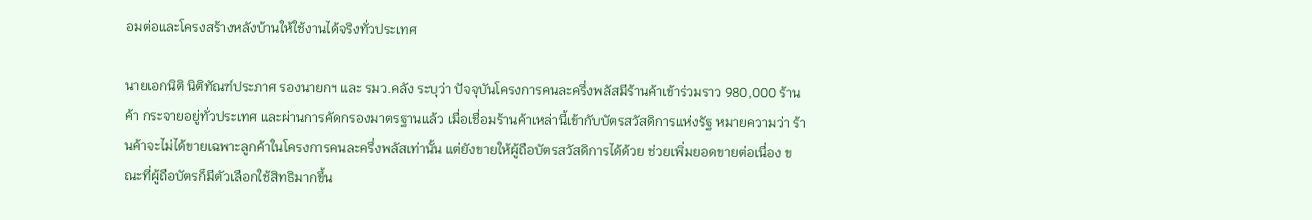อมต่อและโครงสร้างหลังบ้านให้ใช้งานได้จริงทั่วประเทศ

นายเอกนิติ นิติทัณฑ์ประภาศ รองนายกฯ และ รมว.คลัง ระบุว่า ปัจจุบันโครงการคนละครึ่งพลัสมีร้านค้าเข้าร่วมราว 980,000 ร้านค้า กระจายอยู่ทั่วประเทศ และผ่านการคัดกรองมาตรฐานแล้ว เมื่อเชื่อมร้านค้าเหล่านี้เข้ากับบัตรสวัสดิการแห่งรัฐ หมายความว่า ร้านค้าจะไม่ได้ขายเฉพาะลูกค้าในโครงการคนละครึ่งพลัสเท่านั้น แต่ยังขายให้ผู้ถือบัตรสวัสดิการได้ด้วย ช่วยเพิ่มยอดขายต่อเนื่อง ขณะที่ผู้ถือบัตรก็มีตัวเลือกใช้สิทธิมากขึ้น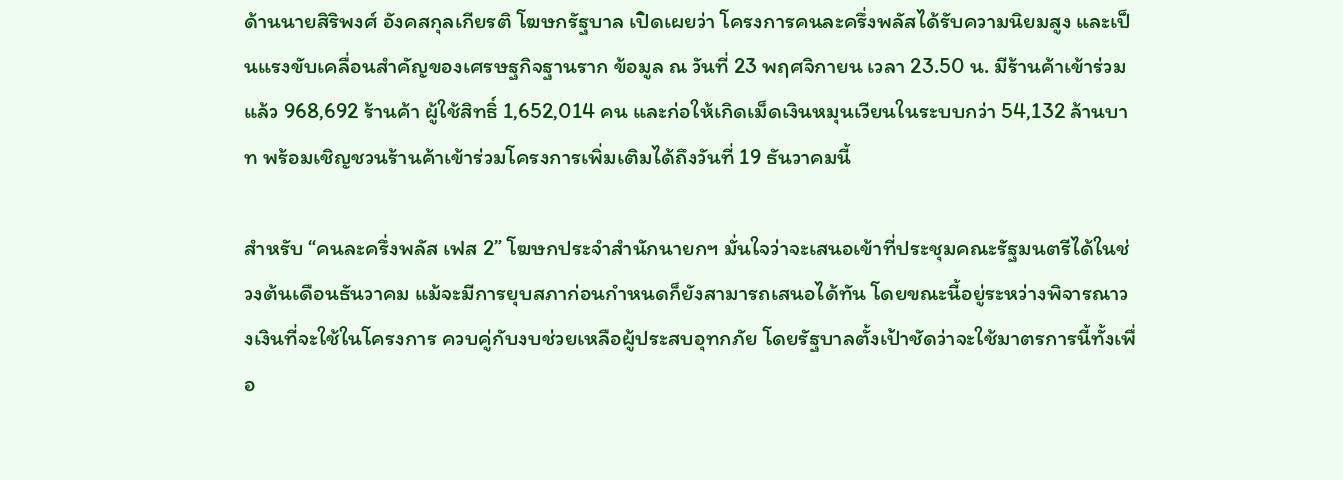ด้านนายสิริพงศ์ อังคสกุลเกียรติ โฆษกรัฐบาล เปิดเผยว่า โครงการคนละครึ่งพลัสได้รับความนิยมสูง และเป็นแรงขับเคลื่อนสำคัญของเศรษฐกิจฐานราก ข้อมูล ณ วันที่ 23 พฤศจิกายน เวลา 23.50 น. มีร้านค้าเข้าร่วมแล้ว 968,692 ร้านค้า ผู้ใช้สิทธิ์ 1,652,014 คน และก่อให้เกิดเม็ดเงินหมุนเวียนในระบบกว่า 54,132 ล้านบาท พร้อมเชิญชวนร้านค้าเข้าร่วมโครงการเพิ่มเติมได้ถึงวันที่ 19 ธันวาคมนี้

สำหรับ “คนละครึ่งพลัส เฟส 2” โฆษกประจำสำนักนายกฯ มั่นใจว่าจะเสนอเข้าที่ประชุมคณะรัฐมนตรีได้ในช่วงต้นเดือนธันวาคม แม้จะมีการยุบสภาก่อนกำหนดก็ยังสามารถเสนอได้ทัน โดยขณะนี้อยู่ระหว่างพิจารณาวงเงินที่จะใช้ในโครงการ ควบคู่กับงบช่วยเหลือผู้ประสบอุทกภัย โดยรัฐบาลตั้งเป้าชัดว่าจะใช้มาตรการนี้ทั้งเพื่อ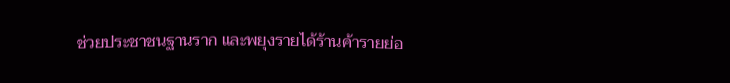ช่วยประชาชนฐานราก และพยุงรายได้ร้านค้ารายย่อ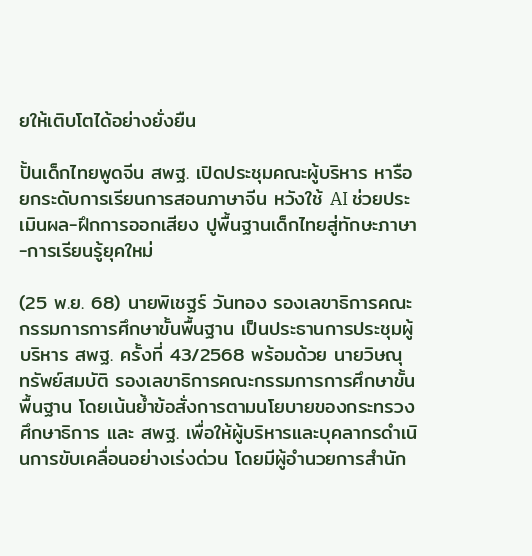ยให้เติบโตได้อย่างยั่งยืน

ปั้นเด็กไทยพูดจีน สพฐ. เปิดประชุมคณะผู้บริหาร หารือยกระดับการเรียนการสอนภาษาจีน หวังใช้ AI ช่วยประเมินผล-ฝึกการออกเสียง ปูพื้นฐานเด็กไทยสู่ทักษะภาษา-การเรียนรู้ยุคใหม่

(25 พ.ย. 68) นายพิเชฐร์ วันทอง รองเลขาธิการคณะกรรมการการศึกษาขั้นพื้นฐาน เป็นประธานการประชุมผู้บริหาร สพฐ. ครั้งที่ 43/2568 พร้อมด้วย นายวิษณุ ทรัพย์สมบัติ รองเลขาธิการคณะกรรมการการศึกษาขั้นพื้นฐาน โดยเน้นย้ำข้อสั่งการตามนโยบายของกระทรวงศึกษาธิการ และ สพฐ. เพื่อให้ผู้บริหารและบุคลากรดำเนินการขับเคลื่อนอย่างเร่งด่วน โดยมีผู้อำนวยการสำนัก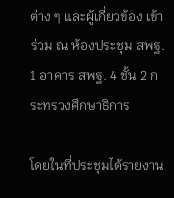ต่าง ๆ และผู้เกี่ยวข้อง เข้าร่วม ณ ห้องประชุม สพฐ. 1 อาคาร สพฐ. 4 ชั้น 2 กระทรวงศึกษาธิการ

โดยในที่ประชุมได้รายงาน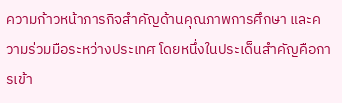ความก้าวหน้าภารกิจสำคัญด้านคุณภาพการศึกษา และความร่วมมือระหว่างประเทศ โดยหนึ่งในประเด็นสำคัญคือการเข้า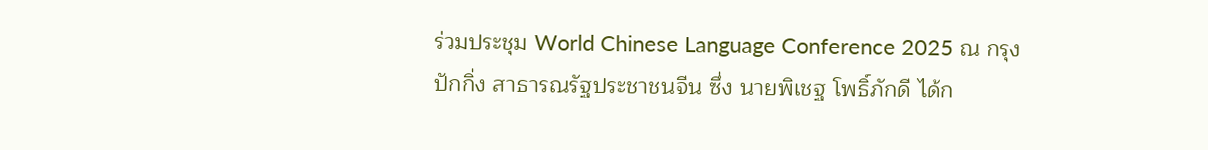ร่วมประชุม World Chinese Language Conference 2025 ณ กรุงปักกิ่ง สาธารณรัฐประชาชนจีน ซึ่ง นายพิเชฐ โพธิ์ภักดี ได้ก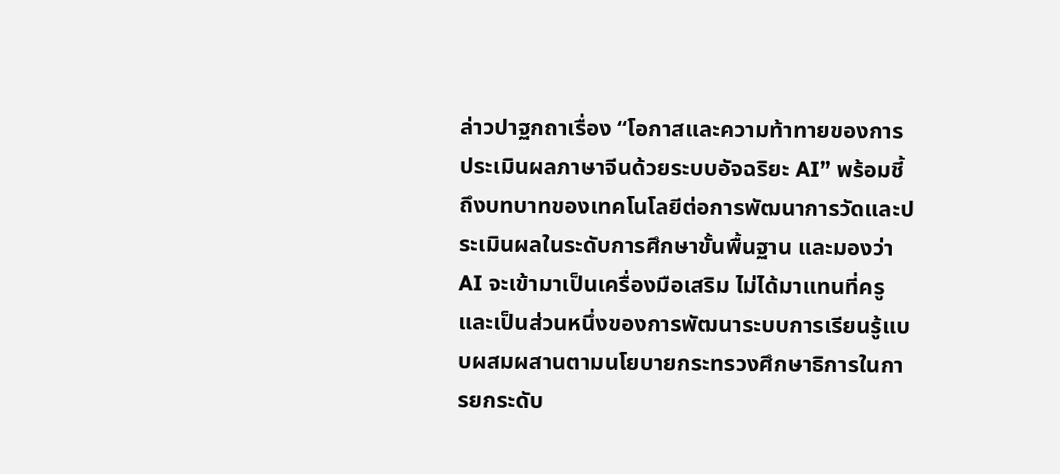ล่าวปาฐกถาเรื่อง “โอกาสและความท้าทายของการประเมินผลภาษาจีนด้วยระบบอัจฉริยะ AI” พร้อมชี้ถึงบทบาทของเทคโนโลยีต่อการพัฒนาการวัดและประเมินผลในระดับการศึกษาขั้นพื้นฐาน และมองว่า AI จะเข้ามาเป็นเครื่องมือเสริม ไม่ได้มาแทนที่ครู และเป็นส่วนหนึ่งของการพัฒนาระบบการเรียนรู้แบบผสมผสานตามนโยบายกระทรวงศึกษาธิการในการยกระดับ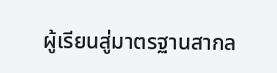ผู้เรียนสู่มาตรฐานสากล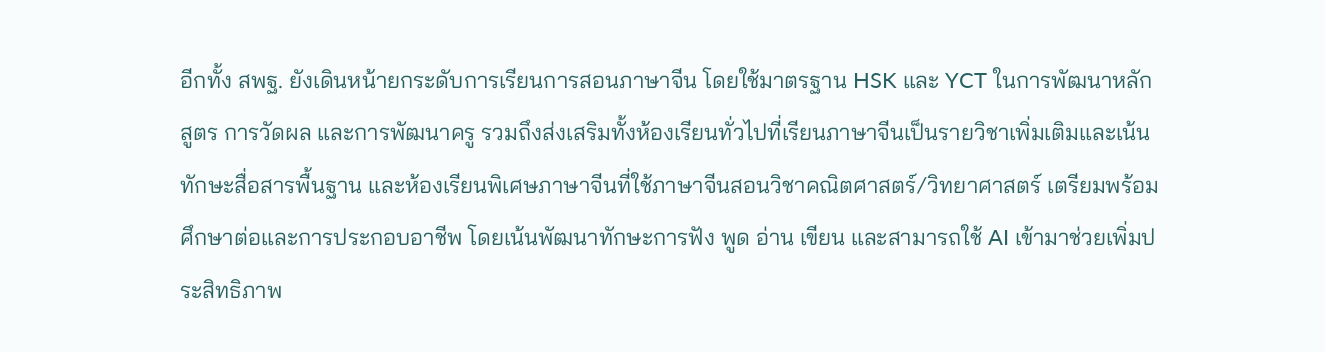อีกทั้ง สพฐ. ยังเดินหน้ายกระดับการเรียนการสอนภาษาจีน โดยใช้มาตรฐาน HSK และ YCT ในการพัฒนาหลักสูตร การวัดผล และการพัฒนาครู รวมถึงส่งเสริมทั้งห้องเรียนทั่วไปที่เรียนภาษาจีนเป็นรายวิชาเพิ่มเติมและเน้นทักษะสื่อสารพื้นฐาน และห้องเรียนพิเศษภาษาจีนที่ใช้ภาษาจีนสอนวิชาคณิตศาสตร์/วิทยาศาสตร์ เตรียมพร้อมศึกษาต่อและการประกอบอาชีพ โดยเน้นพัฒนาทักษะการฟัง พูด อ่าน เขียน และสามารถใช้ AI เข้ามาช่วยเพิ่มประสิทธิภาพ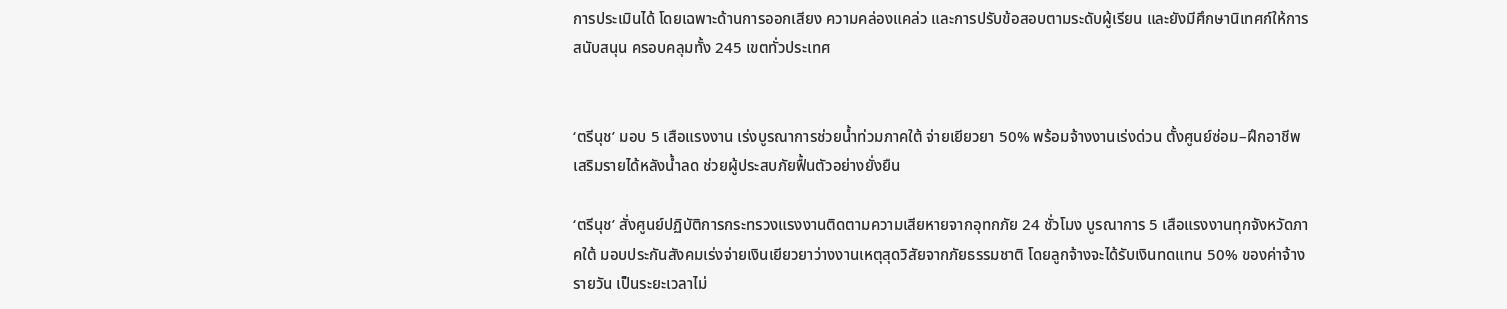การประเมินได้ โดยเฉพาะด้านการออกเสียง ความคล่องแคล่ว และการปรับข้อสอบตามระดับผู้เรียน และยังมีศึกษานิเทศก์ให้การสนับสนุน ครอบคลุมทั้ง 245 เขตทั่วประเทศ


‘ตรีนุช’ มอบ 5 เสือแรงงาน เร่งบูรณาการช่วยน้ำท่วมภาคใต้ จ่ายเยียวยา 50% พร้อมจ้างงานเร่งด่วน ตั้งศูนย์ซ่อม–ฝึกอาชีพเสริมรายได้หลังน้ำลด ช่วยผู้ประสบภัยฟื้นตัวอย่างยั่งยืน

‘ตรีนุช’ สั่งศูนย์ปฏิบัติการกระทรวงแรงงานติดตามความเสียหายจากอุทกภัย 24 ชั่วโมง บูรณาการ 5 เสือแรงงานทุกจังหวัดภาคใต้ มอบประกันสังคมเร่งจ่ายเงินเยียวยาว่างงานเหตุสุดวิสัยจากภัยธรรมชาติ โดยลูกจ้างจะได้รับเงินทดแทน 50% ของค่าจ้างรายวัน เป็นระยะเวลาไม่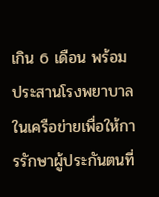เกิน 6 เดือน พร้อมประสานโรงพยาบาลในเครือข่ายเพื่อให้การรักษาผู้ประกันตนที่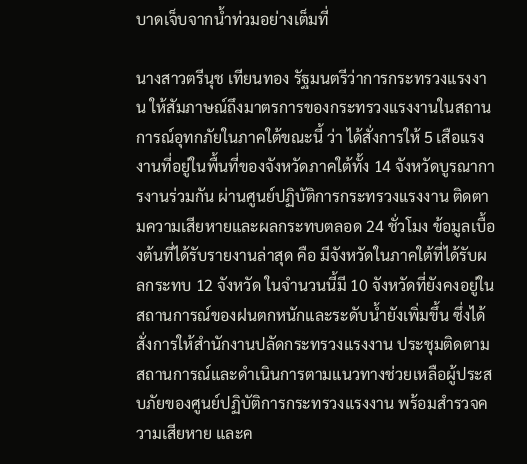บาดเจ็บจากน้ำท่วมอย่างเต็มที่

นางสาวตรีนุช เทียนทอง รัฐมนตรีว่าการกระทรวงแรงงาน ให้สัมภาษณ์ถึงมาตรการของกระทรวงแรงงานในสถานการณ์อุทกภัยในภาคใต้ขณะนี้ ว่า ได้สั่งการให้ 5 เสือแรงงานที่อยู่ในพื้นที่ของจังหวัดภาคใต้ทั้ง 14 จังหวัดบูรณาการงานร่วมกัน ผ่านศูนย์ปฏิบัติการกระทรวงแรงงาน ติดตามความเสียหายและผลกระทบตลอด 24 ชั่วโมง ข้อมูลเบื้องต้นที่ได้รับรายงานล่าสุด คือ มีจังหวัดในภาคใต้ที่ได้รับผลกระทบ 12 จังหวัด ในจำนวนนี้มี 10 จังหวัดที่ยังคงอยู่ในสถานการณ์ของฝนตกหนักและระดับน้ำยังเพิ่มขึ้น ซึ่งได้สั่งการให้สำนักงานปลัดกระทรวงแรงงาน ประชุมติดตามสถานการณ์และดำเนินการตามแนวทางช่วยเหลือผู้ประสบภัยของศูนย์ปฏิบัติการกระทรวงแรงงาน พร้อมสำรวจความเสียหาย และค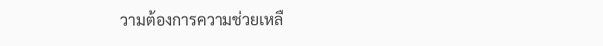วามต้องการความช่วยเหลื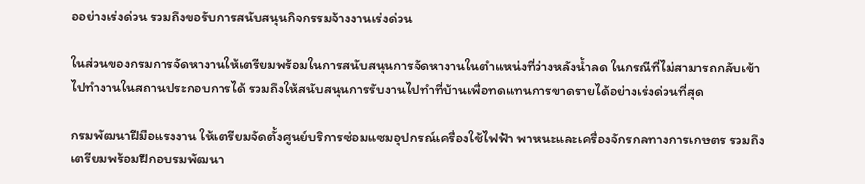ออย่างเร่งด่วน รวมถึงขอรับการสนับสนุนกิจกรรมจ้างงานเร่งด่วน

ในส่วนของกรมการจัดหางานให้เตรียมพร้อมในการสนับสนุนการจัดหางานในตำแหน่งที่ว่างหลังน้ำลด ในกรณีที่ไม่สามารถกลับเข้าไปทำงานในสถานประกอบการได้ รวมถึงให้สนับสนุนการรับงานไปทำที่บ้านเพื่อทดแทนการขาดรายได้อย่างเร่งด่วนที่สุด

กรมพัฒนาฝีมือแรงงาน ให้เตรียมจัดตั้งศูนย์บริการซ่อมแซมอุปกรณ์เครื่องใช้ไฟฟ้า พาหนะและเครื่องจักรกลทางการเกษตร รวมถึงเตรียมพร้อมฝึกอบรมพัฒนา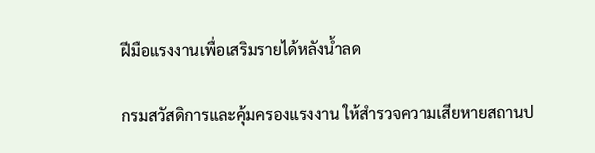ฝีมือแรงงานเพื่อเสริมรายได้หลังน้ำลด

กรมสวัสดิการและคุ้มครองแรงงาน ให้สำรวจความเสียหายสถานป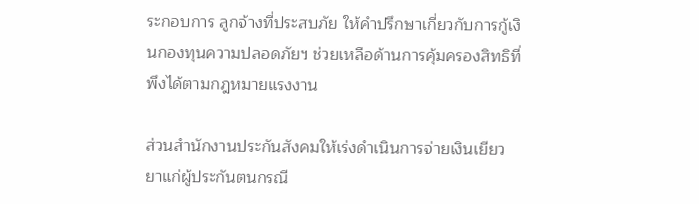ระกอบการ ลูกจ้างที่ประสบภัย ให้คำปรึกษาเกี่ยวกับการกู้เงินกองทุนความปลอดภัยฯ ช่วยเหลือด้านการคุ้มครองสิทธิที่พึงได้ตามกฎหมายแรงงาน

ส่วนสำนักงานประกันสังคมให้เร่งดำเนินการจ่ายเงินเยียวยาแก่ผู้ประกันตนกรณี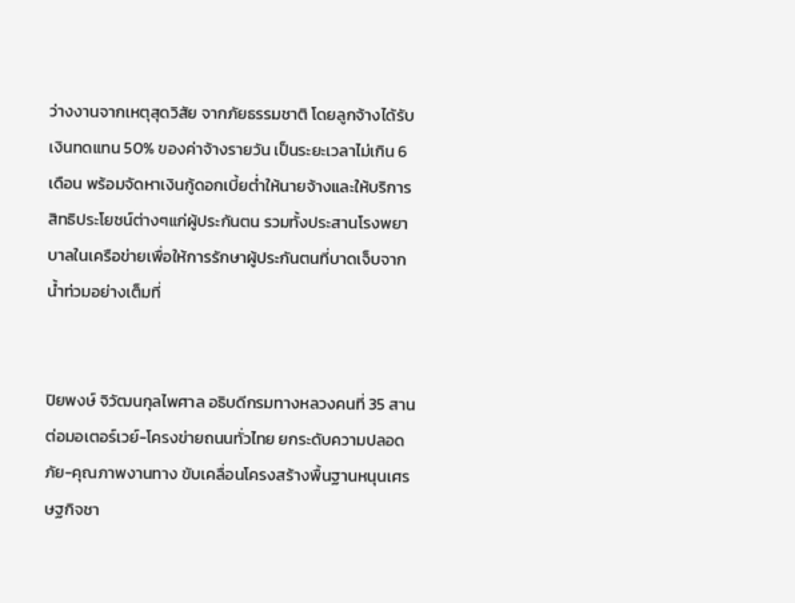ว่างงานจากเหตุสุดวิสัย จากภัยธรรมชาติ โดยลูกจ้างได้รับเงินทดแทน 50% ของค่าจ้างรายวัน เป็นระยะเวลาไม่เกิน 6 เดือน พร้อมจัดหาเงินกู้ดอกเบี้ยต่ำให้นายจ้างและให้บริการสิทธิประโยชน์ต่างๆแก่ผู้ประกันตน รวมทั้งประสานโรงพยาบาลในเครือข่ายเพื่อให้การรักษาผู้ประกันตนที่บาดเจ็บจากน้ำท่วมอย่างเต็มที่


ปิยพงษ์ จิวัฒนกุลไพศาล อธิบดีกรมทางหลวงคนที่ 35 สานต่อมอเตอร์เวย์-โครงข่ายถนนทั่วไทย ยกระดับความปลอดภัย-คุณภาพงานทาง ขับเคลื่อนโครงสร้างพื้นฐานหนุนเศรษฐกิจชา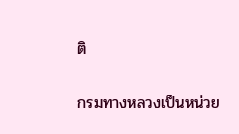ติ

กรมทางหลวงเป็นหน่วย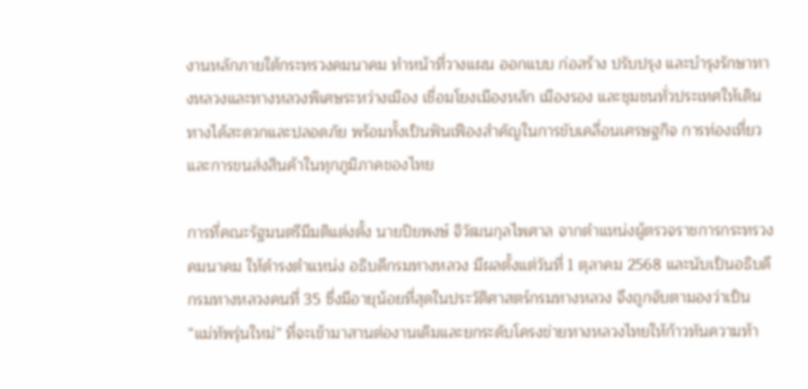งานหลักภายใต้กระทรวงคมนาคม ทำหน้าที่วางแผน ออกแบบ ก่อสร้าง ปรับปรุง และบำรุงรักษาทางหลวงและทางหลวงพิเศษระหว่างเมือง เชื่อมโยงเมืองหลัก เมืองรอง และชุมชนทั่วประเทศให้เดินทางได้สะดวกและปลอดภัย พร้อมทั้งเป็นฟันเฟืองสำคัญในการขับเคลื่อนเศรษฐกิจ การท่องเที่ยว และการขนส่งสินค้าในทุกภูมิภาคของไทย

การที่คณะรัฐมนตรีมีมติแต่งตั้ง นายปิยพงษ์ จิวัฒนกุลไพศาล จากตำแหน่งผู้ตรวจราชการกระทรวงคมนาคม ให้ดำรงตำแหน่ง อธิบดีกรมทางหลวง มีผลตั้งแต่วันที่ 1 ตุลาคม 2568 และนับเป็นอธิบดีกรมทางหลวงคนที่ 35 ซึ่งมีอายุน้อยที่สุดในประวัติศาสตร์กรมทางหลวง จึงถูกจับตามองว่าเป็น “แม่ทัพรุ่นใหม่” ที่จะเข้ามาสานต่องานเดิมและยกระดับโครงข่ายทางหลวงไทยให้ก้าวทันความท้า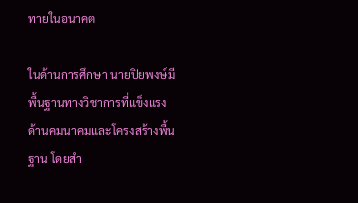ทายในอนาคต

ในด้านการศึกษา นายปิยพงษ์มีพื้นฐานทางวิชาการที่แข็งแรงด้านคมนาคมและโครงสร้างพื้นฐาน โดยสำ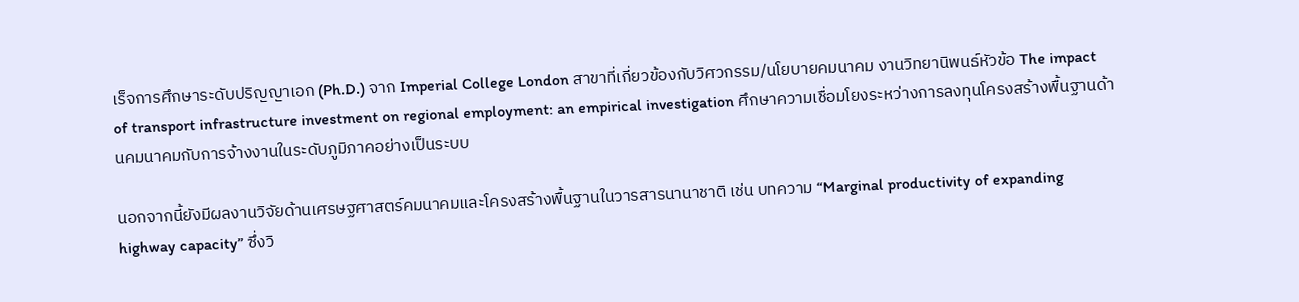เร็จการศึกษาระดับปริญญาเอก (Ph.D.) จาก Imperial College London สาขาที่เกี่ยวข้องกับวิศวกรรม/นโยบายคมนาคม งานวิทยานิพนธ์หัวข้อ The impact of transport infrastructure investment on regional employment: an empirical investigation ศึกษาความเชื่อมโยงระหว่างการลงทุนโครงสร้างพื้นฐานด้านคมนาคมกับการจ้างงานในระดับภูมิภาคอย่างเป็นระบบ

นอกจากนี้ยังมีผลงานวิจัยด้านเศรษฐศาสตร์คมนาคมและโครงสร้างพื้นฐานในวารสารนานาชาติ เช่น บทความ “Marginal productivity of expanding highway capacity” ซึ่งวิ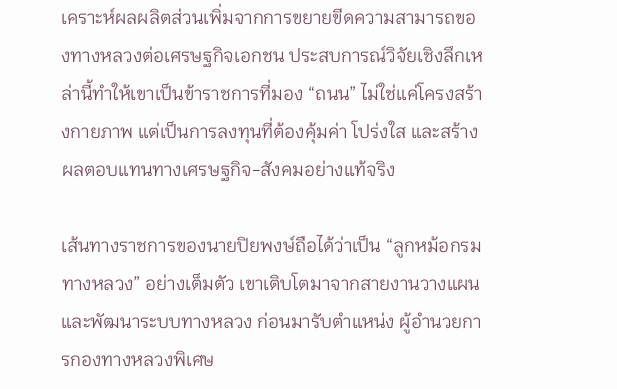เคราะห์ผลผลิตส่วนเพิ่มจากการขยายขีดความสามารถของทางหลวงต่อเศรษฐกิจเอกชน ประสบการณ์วิจัยเชิงลึกเหล่านี้ทำให้เขาเป็นข้าราชการที่มอง “ถนน” ไม่ใช่แค่โครงสร้างกายภาพ แต่เป็นการลงทุนที่ต้องคุ้มค่า โปร่งใส และสร้างผลตอบแทนทางเศรษฐกิจ-สังคมอย่างแท้จริง

เส้นทางราชการของนายปิยพงษ์ถือได้ว่าเป็น “ลูกหม้อกรมทางหลวง” อย่างเต็มตัว เขาเติบโตมาจากสายงานวางแผนและพัฒนาระบบทางหลวง ก่อนมารับตำแหน่ง ผู้อำนวยการกองทางหลวงพิเศษ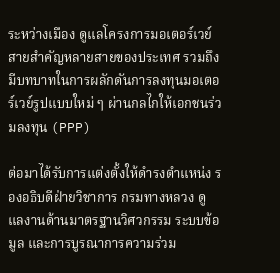ระหว่างเมือง ดูแลโครงการมอเตอร์เวย์สายสำคัญหลายสายของประเทศ รวมถึงมีบทบาทในการผลักดันการลงทุนมอเตอร์เวย์รูปแบบใหม่ ๆ ผ่านกลไกให้เอกชนร่วมลงทุน (PPP)

ต่อมาได้รับการแต่งตั้งให้ดำรงตำแหน่ง รองอธิบดีฝ่ายวิชาการ กรมทางหลวง ดูแลงานด้านมาตรฐานวิศวกรรม ระบบข้อมูล และการบูรณาการความร่วม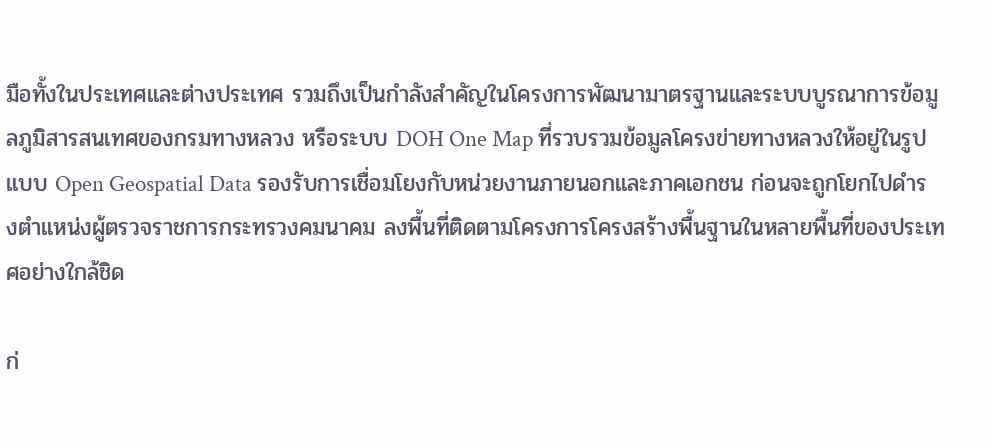มือทั้งในประเทศและต่างประเทศ รวมถึงเป็นกำลังสำคัญในโครงการพัฒนามาตรฐานและระบบบูรณาการข้อมูลภูมิสารสนเทศของกรมทางหลวง หรือระบบ DOH One Map ที่รวบรวมข้อมูลโครงข่ายทางหลวงให้อยู่ในรูปแบบ Open Geospatial Data รองรับการเชื่อมโยงกับหน่วยงานภายนอกและภาคเอกชน ก่อนจะถูกโยกไปดำรงตำแหน่งผู้ตรวจราชการกระทรวงคมนาคม ลงพื้นที่ติดตามโครงการโครงสร้างพื้นฐานในหลายพื้นที่ของประเทศอย่างใกล้ชิด

ก่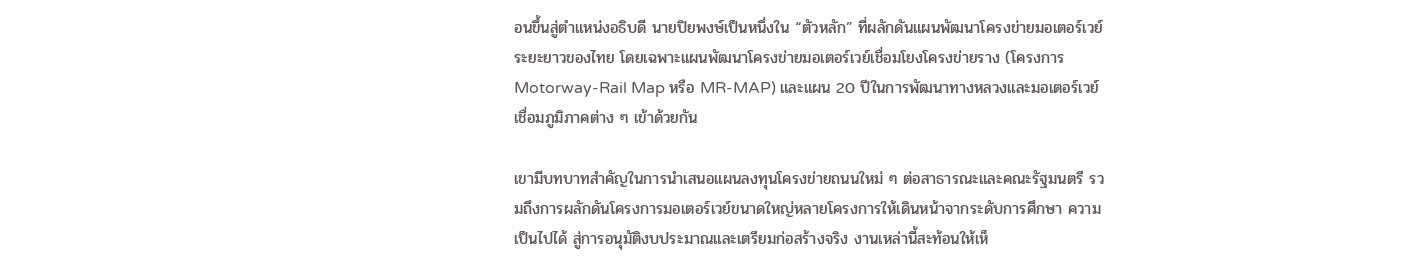อนขึ้นสู่ตำแหน่งอธิบดี นายปิยพงษ์เป็นหนึ่งใน “ตัวหลัก” ที่ผลักดันแผนพัฒนาโครงข่ายมอเตอร์เวย์ระยะยาวของไทย โดยเฉพาะแผนพัฒนาโครงข่ายมอเตอร์เวย์เชื่อมโยงโครงข่ายราง (โครงการ Motorway-Rail Map หรือ MR-MAP) และแผน 20 ปีในการพัฒนาทางหลวงและมอเตอร์เวย์เชื่อมภูมิภาคต่าง ๆ เข้าด้วยกัน

เขามีบทบาทสำคัญในการนำเสนอแผนลงทุนโครงข่ายถนนใหม่ ๆ ต่อสาธารณะและคณะรัฐมนตรี รวมถึงการผลักดันโครงการมอเตอร์เวย์ขนาดใหญ่หลายโครงการให้เดินหน้าจากระดับการศึกษา ความเป็นไปได้ สู่การอนุมัติงบประมาณและเตรียมก่อสร้างจริง งานเหล่านี้สะท้อนให้เห็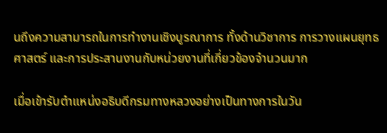นถึงความสามารถในการทำงานเชิงบูรณาการ ทั้งด้านวิชาการ การวางแผนยุทธศาสตร์ และการประสานงานกับหน่วยงานที่เกี่ยวข้องจำนวนมาก

เมื่อเข้ารับตำแหน่งอธิบดีกรมทางหลวงอย่างเป็นทางการในวัน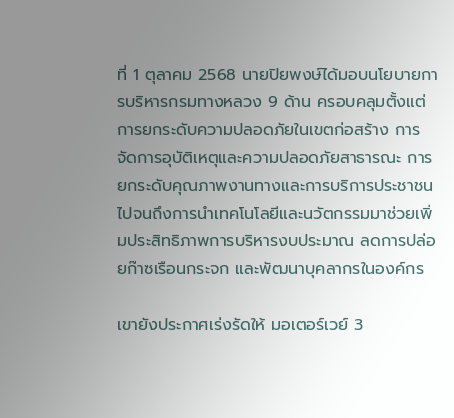ที่ 1 ตุลาคม 2568 นายปิยพงษ์ได้มอบนโยบายการบริหารกรมทางหลวง 9 ด้าน ครอบคลุมตั้งแต่การยกระดับความปลอดภัยในเขตก่อสร้าง การจัดการอุบัติเหตุและความปลอดภัยสาธารณะ การยกระดับคุณภาพงานทางและการบริการประชาชน ไปจนถึงการนำเทคโนโลยีและนวัตกรรมมาช่วยเพิ่มประสิทธิภาพการบริหารงบประมาณ ลดการปล่อยก๊าซเรือนกระจก และพัฒนาบุคลากรในองค์กร

เขายังประกาศเร่งรัดให้ มอเตอร์เวย์ 3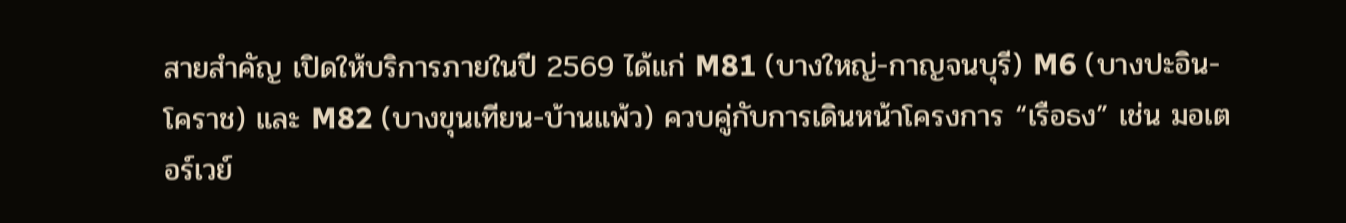สายสำคัญ เปิดให้บริการภายในปี 2569 ได้แก่ M81 (บางใหญ่-กาญจนบุรี) M6 (บางปะอิน-โคราช) และ M82 (บางขุนเทียน-บ้านแพ้ว) ควบคู่กับการเดินหน้าโครงการ “เรือธง” เช่น มอเตอร์เวย์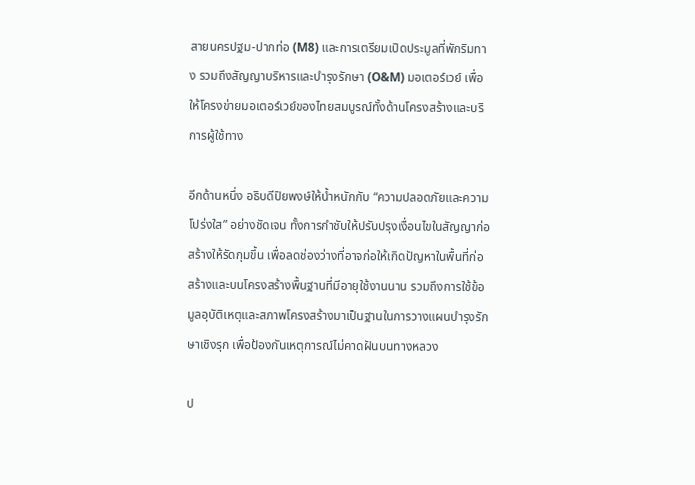สายนครปฐม-ปากท่อ (M8) และการเตรียมเปิดประมูลที่พักริมทาง รวมถึงสัญญาบริหารและบำรุงรักษา (O&M) มอเตอร์เวย์ เพื่อให้โครงข่ายมอเตอร์เวย์ของไทยสมบูรณ์ทั้งด้านโครงสร้างและบริการผู้ใช้ทาง

อีกด้านหนึ่ง อธิบดีปิยพงษ์ให้น้ำหนักกับ “ความปลอดภัยและความโปร่งใส” อย่างชัดเจน ทั้งการกำชับให้ปรับปรุงเงื่อนไขในสัญญาก่อสร้างให้รัดกุมขึ้น เพื่อลดช่องว่างที่อาจก่อให้เกิดปัญหาในพื้นที่ก่อสร้างและบนโครงสร้างพื้นฐานที่มีอายุใช้งานนาน รวมถึงการใช้ข้อมูลอุบัติเหตุและสภาพโครงสร้างมาเป็นฐานในการวางแผนบำรุงรักษาเชิงรุก เพื่อป้องกันเหตุการณ์ไม่คาดฝันบนทางหลวง

ป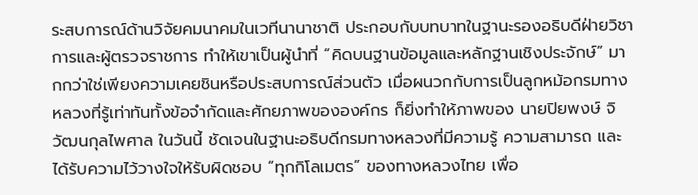ระสบการณ์ด้านวิจัยคมนาคมในเวทีนานาชาติ ประกอบกับบทบาทในฐานะรองอธิบดีฝ่ายวิชาการและผู้ตรวจราชการ ทำให้เขาเป็นผู้นำที่ “คิดบนฐานข้อมูลและหลักฐานเชิงประจักษ์” มากกว่าใช่เพียงความเคยชินหรือประสบการณ์ส่วนตัว เมื่อผนวกกับการเป็นลูกหม้อกรมทางหลวงที่รู้เท่าทันทั้งข้อจำกัดและศักยภาพขององค์กร ก็ยิ่งทำให้ภาพของ นายปิยพงษ์ จิวัฒนกุลไพศาล ในวันนี้ ชัดเจนในฐานะอธิบดีกรมทางหลวงที่มีความรู้ ความสามารถ และได้รับความไว้วางใจให้รับผิดชอบ “ทุกกิโลเมตร” ของทางหลวงไทย เพื่อ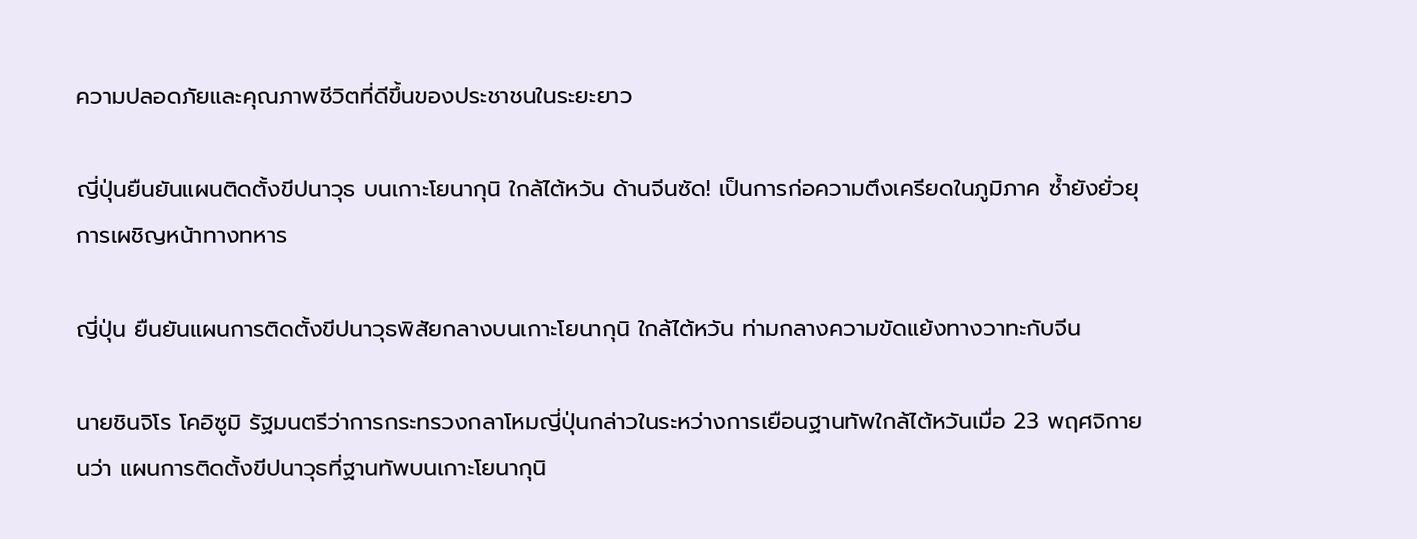ความปลอดภัยและคุณภาพชีวิตที่ดีขึ้นของประชาชนในระยะยาว

ญี่ปุ่นยืนยันแผนติดตั้งขีปนาวุธ บนเกาะโยนากุนิ ใกล้ไต้หวัน ด้านจีนซัด! เป็นการก่อความตึงเครียดในภูมิภาค ซ้ำยังยั่วยุการเผชิญหน้าทางทหาร

ญี่ปุ่น ยืนยันแผนการติดตั้งขีปนาวุธพิสัยกลางบนเกาะโยนากุนิ ใกล้ไต้หวัน ท่ามกลางความขัดแย้งทางวาทะกับจีน

นายชินจิโร โคอิซูมิ รัฐมนตรีว่าการกระทรวงกลาโหมญี่ปุ่นกล่าวในระหว่างการเยือนฐานทัพใกล้ไต้หวันเมื่อ 23 พฤศจิกายนว่า แผนการติดตั้งขีปนาวุธที่ฐานทัพบนเกาะโยนากุนิ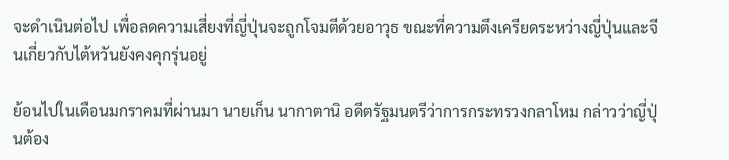จะดำเนินต่อไป เพื่อลดความเสี่ยงที่ญี่ปุ่นจะถูกโจมตีด้วยอาวุธ ขณะที่ความตึงเครียดระหว่างญี่ปุ่นและจีนเกี่ยวกับไต้หวันยังคงคุกรุ่นอยู่

ย้อนไปในเดือนมกราคมที่ผ่านมา นายเก็น นากาตานิ อดีตรัฐมนตรีว่าการกระทรวงกลาโหม กล่าวว่าญี่ปุ่นต้อง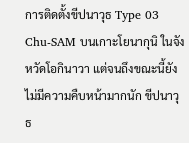การติดตั้งขีปนาวุธ Type 03 Chu-SAM บนเกาะโยนากุนิ ในจังหวัดโอกินาวา แต่จนถึงขณะนี้ยังไม่มีความคืบหน้ามากนัก ขีปนาวุธ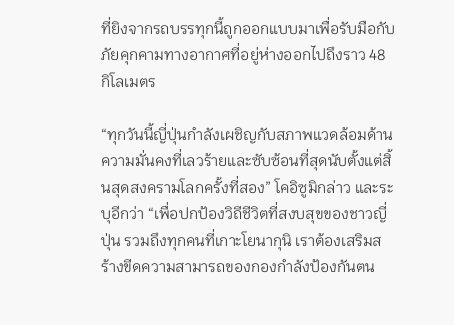ที่ยิงจากรถบรรทุกนี้ถูกออกแบบมาเพื่อรับมือกับภัยคุกคามทางอากาศที่อยู่ห่างออกไปถึงราว 48 กิโลเมตร

“ทุกวันนี้ญี่ปุ่นกำลังเผชิญกับสภาพแวดล้อมด้านความมั่นคงที่เลวร้ายและซับซ้อนที่สุดนับตั้งแต่สิ้นสุดสงครามโลกครั้งที่สอง” โคอิซูมิกล่าว และระบุอีกว่า “เพื่อปกป้องวิถีชีวิตที่สงบสุขของชาวญี่ปุ่น รวมถึงทุกคนที่เกาะโยนากุนิ เราต้องเสริมสร้างขีดความสามารถของกองกำลังป้องกันตน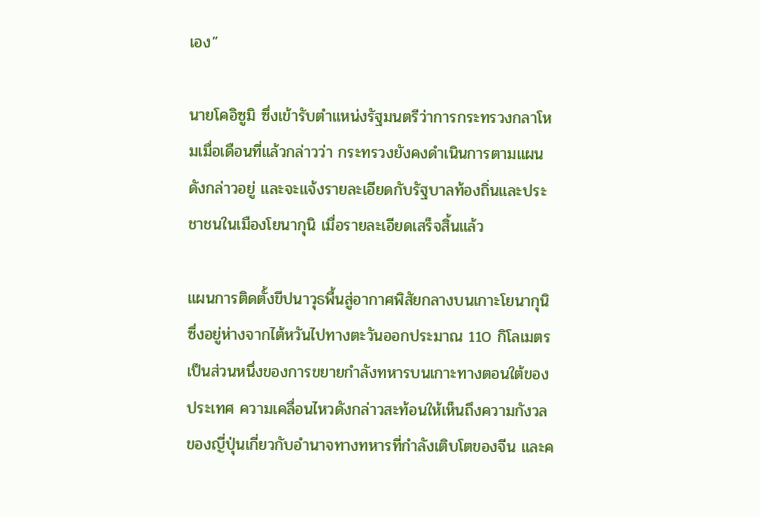เอง”

นายโคอิซูมิ ซึ่งเข้ารับตำแหน่งรัฐมนตรีว่าการกระทรวงกลาโหมเมื่อเดือนที่แล้วกล่าวว่า กระทรวงยังคงดำเนินการตามแผนดังกล่าวอยู่ และจะแจ้งรายละเอียดกับรัฐบาลท้องถิ่นและประชาชนในเมืองโยนากุนิ เมื่อรายละเอียดเสร็จสิ้นแล้ว

แผนการติดตั้งขีปนาวุธพื้นสู่อากาศพิสัยกลางบนเกาะโยนากุนิ ซึ่งอยู่ห่างจากไต้หวันไปทางตะวันออกประมาณ 110 กิโลเมตร เป็นส่วนหนึ่งของการขยายกำลังทหารบนเกาะทางตอนใต้ของประเทศ ความเคลื่อนไหวดังกล่าวสะท้อนให้เห็นถึงความกังวลของญี่ปุ่นเกี่ยวกับอำนาจทางทหารที่กำลังเติบโตของจีน และค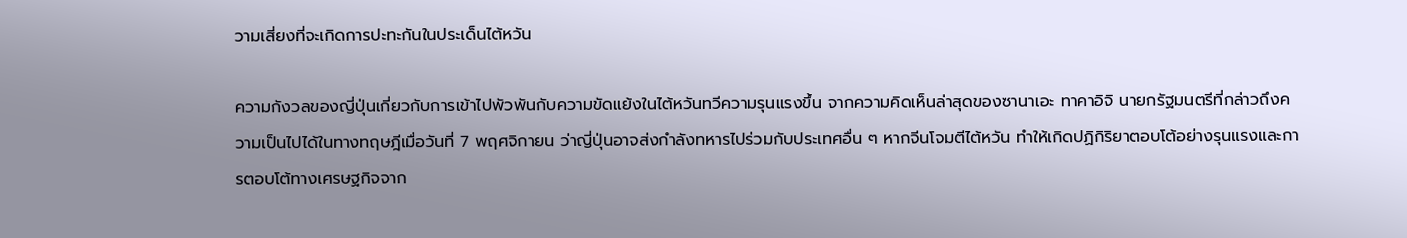วามเสี่ยงที่จะเกิดการปะทะกันในประเด็นไต้หวัน

ความกังวลของญี่ปุ่นเกี่ยวกับการเข้าไปพัวพันกับความขัดแย้งในไต้หวันทวีความรุนแรงขึ้น จากความคิดเห็นล่าสุดของซานาเอะ ทาคาอิจิ นายกรัฐมนตรีที่กล่าวถึงความเป็นไปได้ในทางทฤษฎีเมื่อวันที่ 7 พฤศจิกายน ว่าญี่ปุ่นอาจส่งกำลังทหารไปร่วมกับประเทศอื่น ๆ หากจีนโจมตีไต้หวัน ทำให้เกิดปฏิกิริยาตอบโต้อย่างรุนแรงและการตอบโต้ทางเศรษฐกิจจาก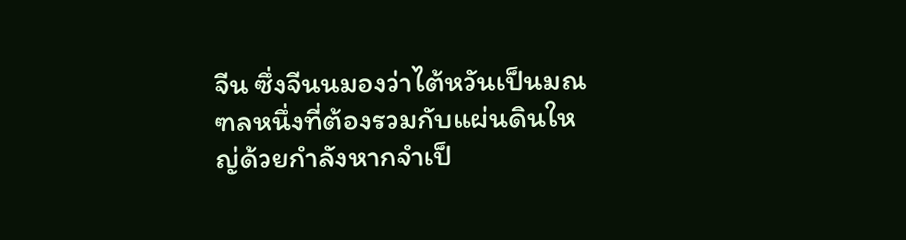จีน ซึ่งจีนนมองว่าไต้หวันเป็นมณฑลหนึ่งที่ต้องรวมกับแผ่นดินใหญ่ด้วยกำลังหากจำเป็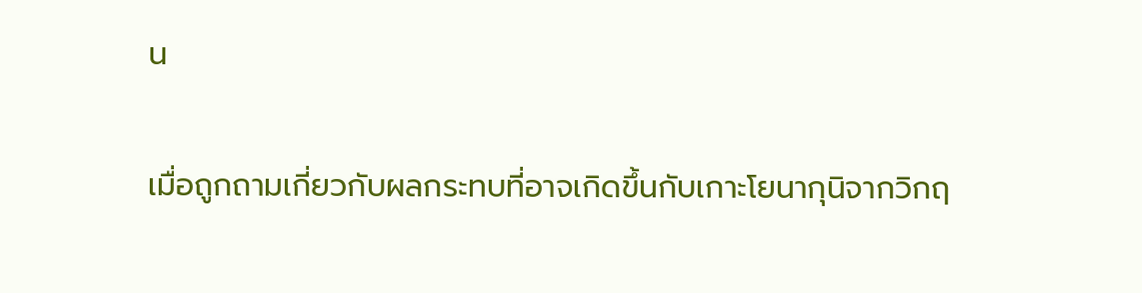น

เมื่อถูกถามเกี่ยวกับผลกระทบที่อาจเกิดขึ้นกับเกาะโยนากุนิจากวิกฤ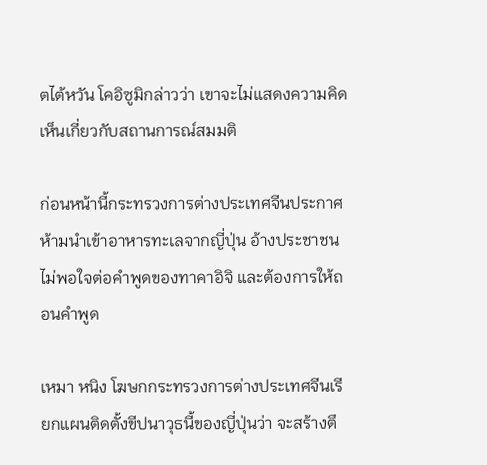ตไต้หวัน โคอิซูมิกล่าวว่า เขาจะไม่แสดงความคิดเห็นเกี่ยวกับสถานการณ์สมมติ

ก่อนหน้านี้กระทรวงการต่างประเทศจีนประกาศห้ามนำเข้าอาหารทะเลจากญี่ปุ่น อ้างประชาชนไม่พอใจต่อคำพูดของทาคาอิจิ และต้องการให้ถอนคำพูด

เหมา หนิง โฆษกกระทรวงการต่างประเทศจีนเรียกแผนติดตั้งขีปนาวุธนี้ของญี่ปุ่นว่า จะสร้างตึ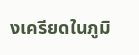งเครียดในภูมิ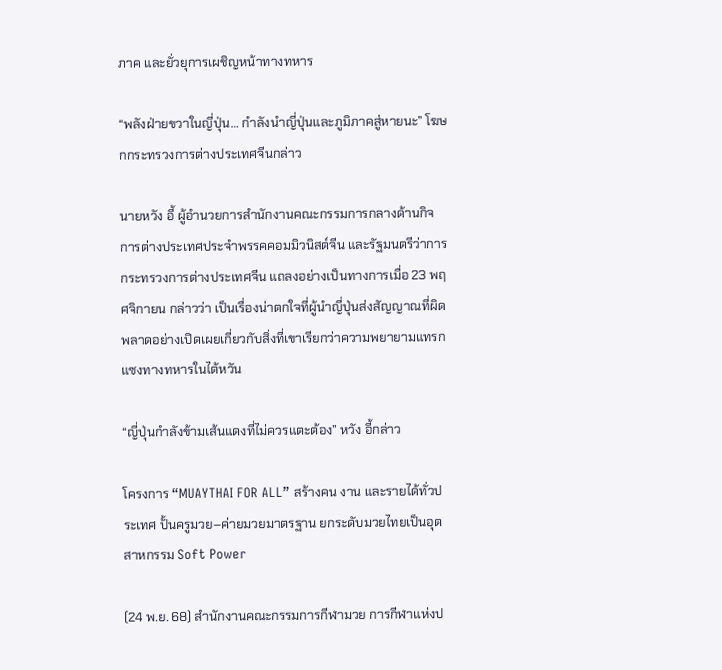ภาค และยั่วยุการเผชิญหน้าทางทหาร

“พลังฝ่ายขวาในญี่ปุ่น… กำลังนำญี่ปุ่นและภูมิภาคสู่หายนะ” โฆษกกระทรวงการต่างประเทศจีนกล่าว

นายหวัง อี้ ผู้อำนวยการสำนักงานคณะกรรมการกลางด้านกิจการต่างประเทศประจำพรรคคอมมิวนิสต์จีน และรัฐมนตรีว่าการกระทรวงการต่างประเทศจีน แถลงอย่างเป็นทางการเมื่อ 23 พฤศจิกายน กล่าวว่า เป็นเรื่องน่าตกใจที่ผู้นำญี่ปุ่นส่งสัญญาณที่ผิดพลาดอย่างเปิดเผยเกี่ยวกับสิ่งที่เขาเรียกว่าความพยายามแทรกแซงทางทหารในไต้หวัน

“ญี่ปุ่นกำลังข้ามเส้นแดงที่ไม่ควรแตะต้อง” หวัง อี้กล่าว

โครงการ “MUAYTHAI FOR ALL” สร้างคน งาน และรายได้ทั่วประเทศ ปั้นครูมวย–ค่ายมวยมาตรฐาน ยกระดับมวยไทยเป็นอุตสาหกรรม Soft Power

(24 พ.ย. 68) สำนักงานคณะกรรมการกีฬามวย การกีฬาแห่งป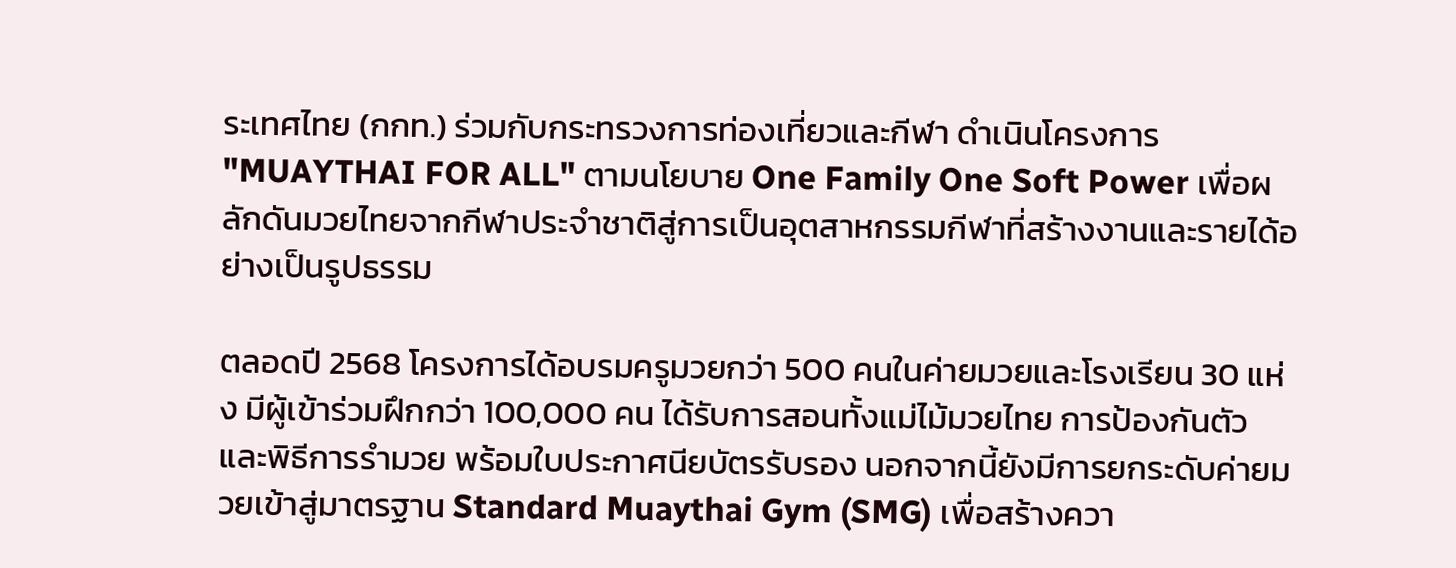ระเทศไทย (กกท.) ร่วมกับกระทรวงการท่องเที่ยวและกีฬา ดำเนินโครงการ "MUAYTHAI FOR ALL" ตามนโยบาย One Family One Soft Power เพื่อผลักดันมวยไทยจากกีฬาประจำชาติสู่การเป็นอุตสาหกรรมกีฬาที่สร้างงานและรายได้อย่างเป็นรูปธรรม

ตลอดปี 2568 โครงการได้อบรมครูมวยกว่า 500 คนในค่ายมวยและโรงเรียน 30 แห่ง มีผู้เข้าร่วมฝึกกว่า 100,000 คน ได้รับการสอนทั้งแม่ไม้มวยไทย การป้องกันตัว และพิธีการรำมวย พร้อมใบประกาศนียบัตรรับรอง นอกจากนี้ยังมีการยกระดับค่ายมวยเข้าสู่มาตรฐาน Standard Muaythai Gym (SMG) เพื่อสร้างควา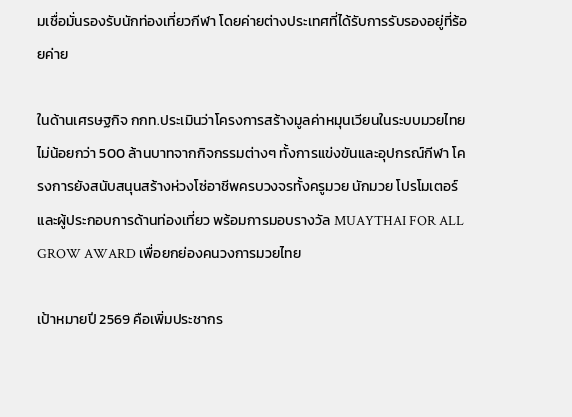มเชื่อมั่นรองรับนักท่องเที่ยวกีฬา โดยค่ายต่างประเทศที่ได้รับการรับรองอยู่ที่ร้อยค่าย

ในด้านเศรษฐกิจ กกท.ประเมินว่าโครงการสร้างมูลค่าหมุนเวียนในระบบมวยไทยไม่น้อยกว่า 500 ล้านบาทจากกิจกรรมต่างๆ ทั้งการแข่งขันและอุปกรณ์กีฬา โครงการยังสนับสนุนสร้างห่วงโซ่อาชีพครบวงจรทั้งครูมวย นักมวย โปรโมเตอร์ และผู้ประกอบการด้านท่องเที่ยว พร้อมการมอบรางวัล MUAYTHAI FOR ALL GROW AWARD เพื่อยกย่องคนวงการมวยไทย

เป้าหมายปี 2569 คือเพิ่มประชากร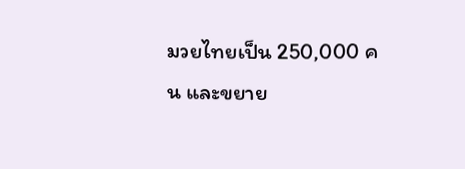มวยไทยเป็น 250,000 คน และขยาย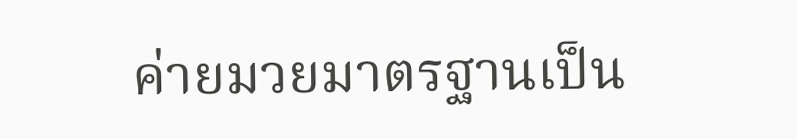ค่ายมวยมาตรฐานเป็น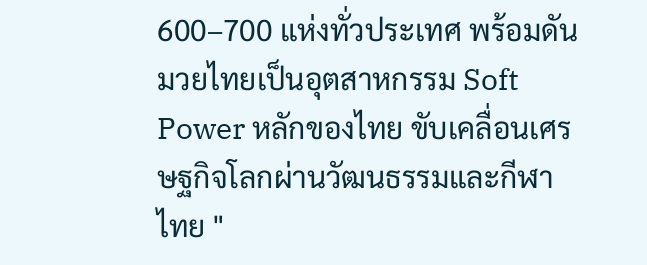600–700 แห่งทั่วประเทศ พร้อมดันมวยไทยเป็นอุตสาหกรรม Soft Power หลักของไทย ขับเคลื่อนเศรษฐกิจโลกผ่านวัฒนธรรมและกีฬาไทย "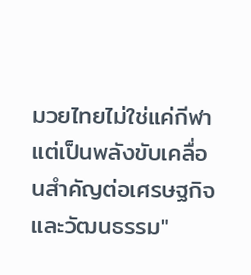มวยไทยไม่ใช่แค่กีฬา แต่เป็นพลังขับเคลื่อนสำคัญต่อเศรษฐกิจและวัฒนธรรม"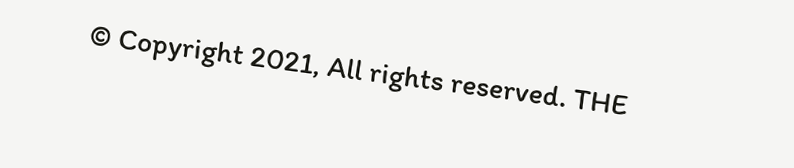© Copyright 2021, All rights reserved. THE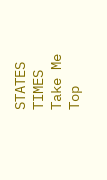STATES TIMES
Take Me Top